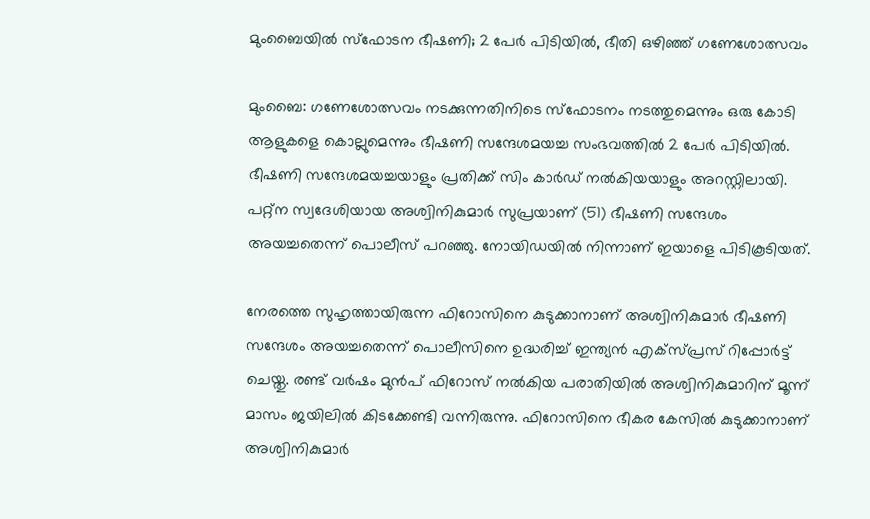മുംബൈയില്‍ സ്‌ഫോടന ഭീഷണി; 2 പേര്‍ പിടിയില്‍, ഭീതി ഒഴിഞ്ഞ് ഗണേശോത്സവം

മുംബൈ: ഗണേശോത്സവം നടക്കുന്നതിനിടെ സ്‌ഫോടനം നടത്തുമെന്നും ഒരു കോടി ആളുകളെ കൊല്ലുമെന്നും ഭീഷണി സന്ദേശമയച്ച സംഭവത്തില്‍ 2 പേര്‍ പിടിയില്‍. ഭീഷണി സന്ദേശമയച്ചയാളും പ്രതിക്ക് സിം കാര്‍ഡ് നല്‍കിയയാളും അറസ്റ്റിലായി. പറ്റ്‌ന സ്വദേശിയായ അശ്വിനികുമാര്‍ സുപ്രയാണ് (51) ഭീഷണി സന്ദേശം അയച്ചതെന്ന് പൊലീസ് പറഞ്ഞു. നോയിഡയില്‍ നിന്നാണ് ഇയാളെ പിടികൂടിയത്.

നേരത്തെ സുഹൃത്തായിരുന്ന ഫിറോസിനെ കുടുക്കാനാണ് അശ്വിനികുമാര്‍ ഭീഷണി സന്ദേശം അയച്ചതെന്ന് പൊലീസിനെ ഉദ്ധരിച്ച് ഇന്ത്യന്‍ എക്‌സ്പ്രസ് റിപ്പോര്‍ട്ട് ചെയ്തു. രണ്ട് വര്‍ഷം മുന്‍പ് ഫിറോസ് നല്‍കിയ പരാതിയില്‍ അശ്വിനികുമാറിന് മൂന്ന് മാസം ജയിലില്‍ കിടക്കേണ്ടി വന്നിരുന്നു. ഫിറോസിനെ ഭീകര കേസില്‍ കുടുക്കാനാണ് അശ്വിനികുമാര്‍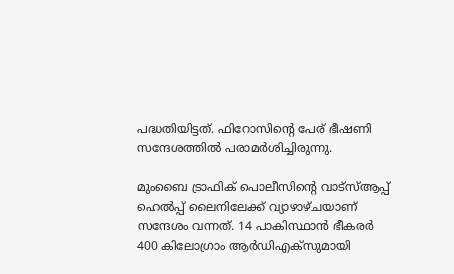പദ്ധതിയിട്ടത്. ഫിറോസിന്റെ പേര് ഭീഷണി സന്ദേശത്തില്‍ പരാമര്‍ശിച്ചിരുന്നു.

മുംബൈ ട്രാഫിക് പൊലീസിന്റെ വാട്‌സ്ആപ്പ് ഹെല്‍പ്പ് ലൈനിലേക്ക് വ്യാഴാഴ്ചയാണ് സന്ദേശം വന്നത്. 14 പാകിസ്ഥാന്‍ ഭീകരര്‍ 400 കിലോഗ്രാം ആര്‍ഡിഎക്‌സുമായി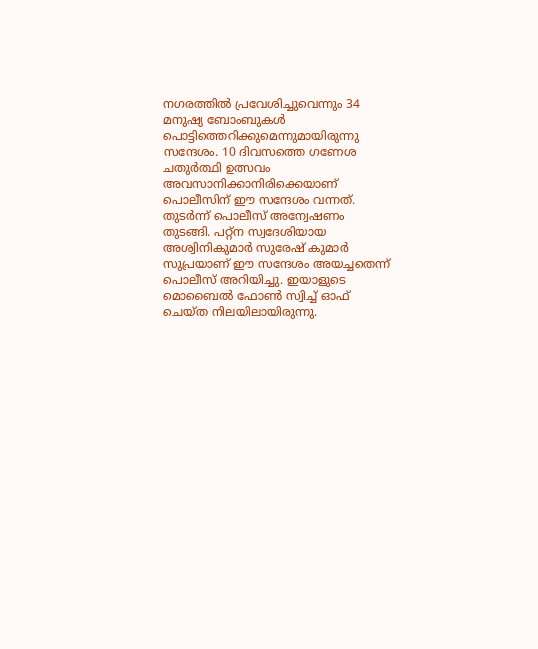നഗരത്തില്‍ പ്രവേശിച്ചുവെന്നും 34 മനുഷ്യ ബോംബുകള്‍ പൊട്ടിത്തെറിക്കുമെന്നുമായിരുന്നു സന്ദേശം. 10 ദിവസത്തെ ഗണേശ ചതുര്‍ത്ഥി ഉത്സവം അവസാനിക്കാനിരിക്കെയാണ് പൊലീസിന് ഈ സന്ദേശം വന്നത്. തുടര്‍ന്ന് പൊലീസ് അന്വേഷണം തുടങ്ങി. പറ്റ്‌ന സ്വദേശിയായ അശ്വിനികുമാര്‍ സുരേഷ് കുമാര്‍ സുപ്രയാണ് ഈ സന്ദേശം അയച്ചതെന്ന് പൊലീസ് അറിയിച്ചു. ഇയാളുടെ മൊബൈല്‍ ഫോണ്‍ സ്വിച്ച് ഓഫ് ചെയ്ത നിലയിലായിരുന്നു.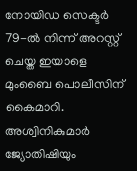നോയിഡ സെക്ടര്‍ 79-ല്‍ നിന്ന് അറസ്റ്റ് ചെയ്ത ഇയാളെ മുംബൈ പൊലീസിന് കൈമാറി. അശ്വിനികുമാര്‍ ജ്യോതിഷിയും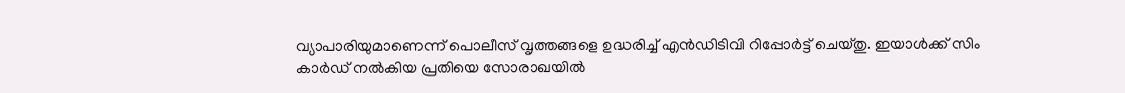വ്യാപാരിയുമാണെന്ന് പൊലീസ് വൃത്തങ്ങളെ ഉദ്ധരിച്ച് എന്‍ഡിടിവി റിപ്പോര്‍ട്ട് ചെയ്തു. ഇയാള്‍ക്ക് സിം കാര്‍ഡ് നല്‍കിയ പ്രതിയെ സോരാഖയില്‍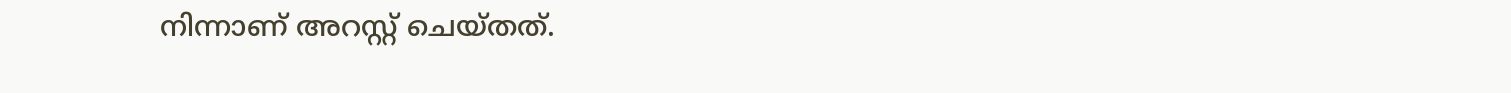നിന്നാണ് അറസ്റ്റ് ചെയ്തത്.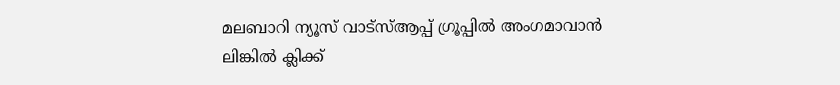മലബാറി ന്യൂസ് വാട്‌സ്ആപ്പ് ഗ്രൂപ്പില്‍ അംഗമാവാന്‍
ലിങ്കില്‍ ക്ലിക്ക്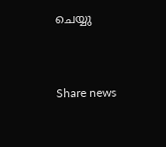ചെയ്യു


Share news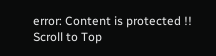error: Content is protected !!
Scroll to Top